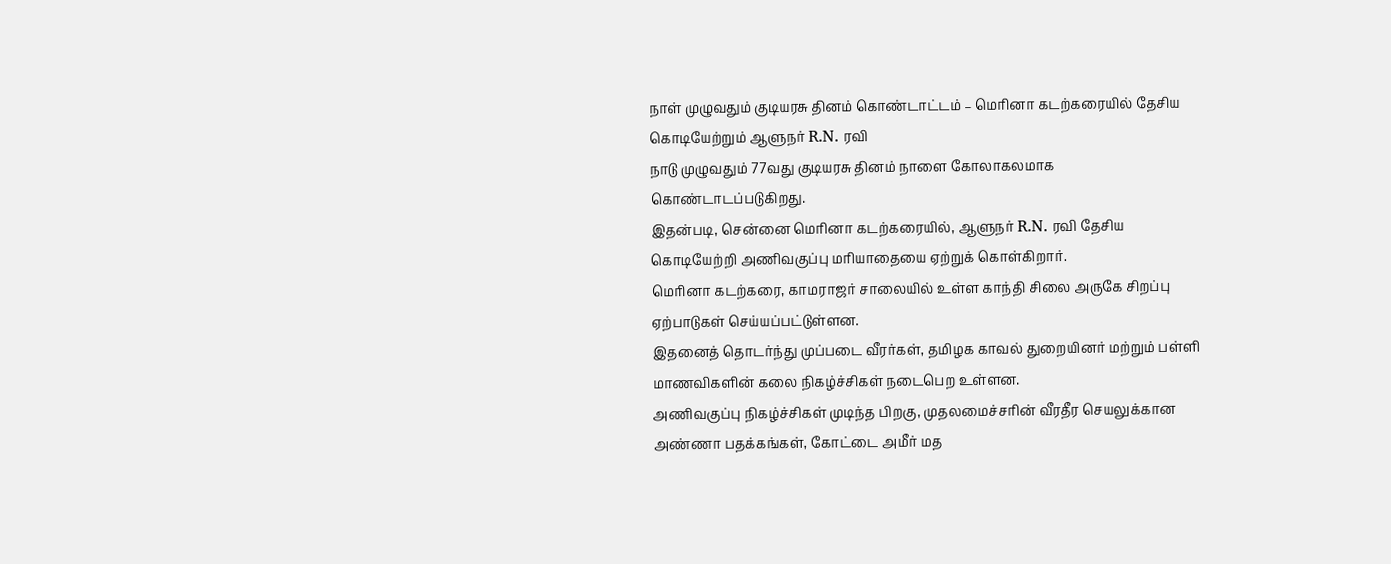நாள் முழுவதும் குடியரசு தினம் கொண்டாட்டம் – மெரினா கடற்கரையில் தேசிய கொடியேற்றும் ஆளுநர் R.N. ரவி
நாடு முழுவதும் 77வது குடியரசு தினம் நாளை கோலாகலமாக கொண்டாடப்படுகிறது.
இதன்படி, சென்னை மெரினா கடற்கரையில், ஆளுநர் R.N. ரவி தேசிய கொடியேற்றி அணிவகுப்பு மரியாதையை ஏற்றுக் கொள்கிறார்.
மெரினா கடற்கரை, காமராஜர் சாலையில் உள்ள காந்தி சிலை அருகே சிறப்பு ஏற்பாடுகள் செய்யப்பட்டுள்ளன.
இதனைத் தொடர்ந்து முப்படை வீரர்கள், தமிழக காவல் துறையினர் மற்றும் பள்ளி மாணவிகளின் கலை நிகழ்ச்சிகள் நடைபெற உள்ளன.
அணிவகுப்பு நிகழ்ச்சிகள் முடிந்த பிறகு, முதலமைச்சரின் வீரதீர செயலுக்கான அண்ணா பதக்கங்கள், கோட்டை அமீர் மத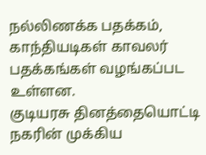நல்லிணக்க பதக்கம், காந்தியடிகள் காவலர் பதக்கங்கள் வழங்கப்பட உள்ளன.
குடியரசு தினத்தையொட்டி நகரின் முக்கிய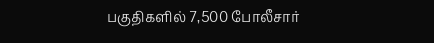பகுதிகளில் 7,500 போலீசார்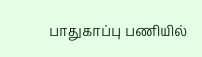பாதுகாப்பு பணியில்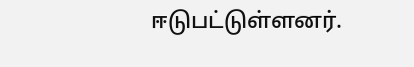ஈடுபட்டுள்ளனர்.